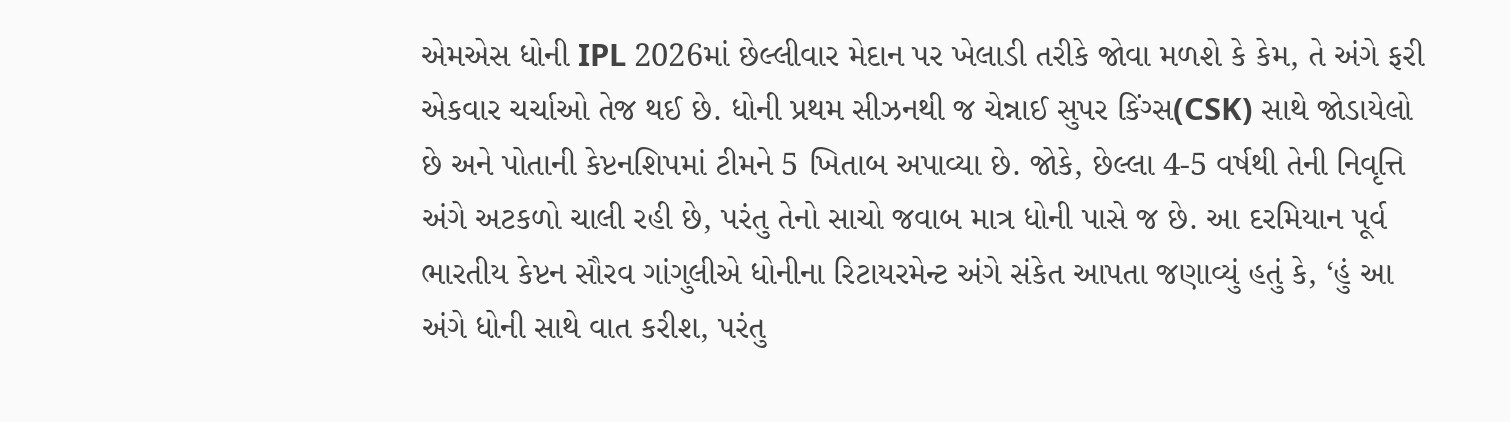એમએસ ધોની IPL 2026માં છેલ્લીવાર મેદાન પર ખેલાડી તરીકે જોવા મળશે કે કેમ, તે અંગે ફરી એકવાર ચર્ચાઓ તેજ થઈ છે. ધોની પ્રથમ સીઝનથી જ ચેન્નાઈ સુપર કિંગ્સ(CSK) સાથે જોડાયેલો છે અને પોતાની કેપ્ટનશિપમાં ટીમને 5 ખિતાબ અપાવ્યા છે. જોકે, છેલ્લા 4-5 વર્ષથી તેની નિવૃત્તિ અંગે અટકળો ચાલી રહી છે, પરંતુ તેનો સાચો જવાબ માત્ર ધોની પાસે જ છે. આ દરમિયાન પૂર્વ ભારતીય કેપ્ટન સૌરવ ગાંગુલીએ ધોનીના રિટાયરમેન્ટ અંગે સંકેત આપતા જણાવ્યું હતું કે, ‘હું આ અંગે ધોની સાથે વાત કરીશ, પરંતુ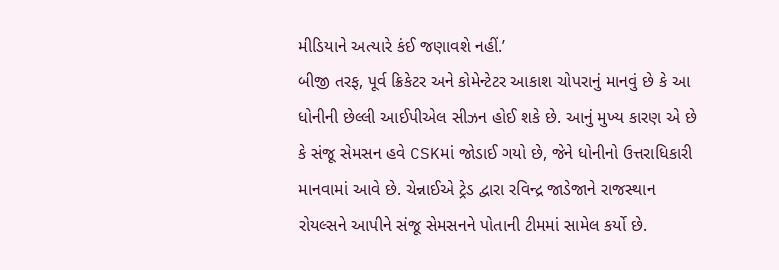મીડિયાને અત્યારે કંઈ જણાવશે નહીં.’
બીજી તરફ, પૂર્વ ક્રિકેટર અને કોમેન્ટેટર આકાશ ચોપરાનું માનવું છે કે આ ધોનીની છેલ્લી આઈપીએલ સીઝન હોઈ શકે છે. આનું મુખ્ય કારણ એ છે કે સંજૂ સેમસન હવે CSKમાં જોડાઈ ગયો છે, જેને ધોનીનો ઉત્તરાધિકારી માનવામાં આવે છે. ચેન્નાઈએ ટ્રેડ દ્વારા રવિન્દ્ર જાડેજાને રાજસ્થાન રોયલ્સને આપીને સંજૂ સેમસનને પોતાની ટીમમાં સામેલ કર્યો છે.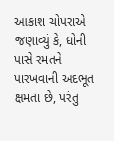આકાશ ચોપરાએ જણાવ્યું કે, ધોની પાસે રમતને પારખવાની અદભૂત ક્ષમતા છે, પરંતુ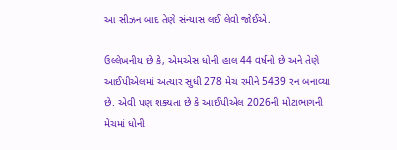આ સીઝન બાદ તેણે સંન્યાસ લઈ લેવો જોઈએ.

ઉલ્લેખનીય છે કે, એમએસ ધોની હાલ 44 વર્ષનો છે અને તેણે આઈપીએલમાં અત્યાર સુધી 278 મેચ રમીને 5439 રન બનાવ્યા છે. એવી પણ શક્યતા છે કે આઈપીએલ 2026ની મોટાભાગની મેચમાં ધોની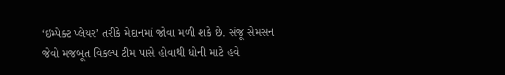‘ઇમ્પેક્ટ પ્લેયર’ તરીકે મેદાનમાં જોવા મળી શકે છે. સંજૂ સેમસન જેવો મજબૂત વિકલ્પ ટીમ પાસે હોવાથી ધોની માટે હવે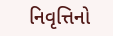નિવૃત્તિનો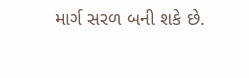માર્ગ સરળ બની શકે છે.